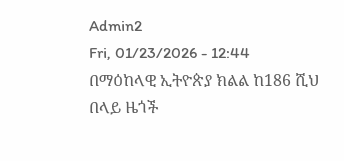Admin2
Fri, 01/23/2026 - 12:44
በማዕከላዊ ኢትዮጵያ ክልል ከ186 ሺህ በላይ ዜጎች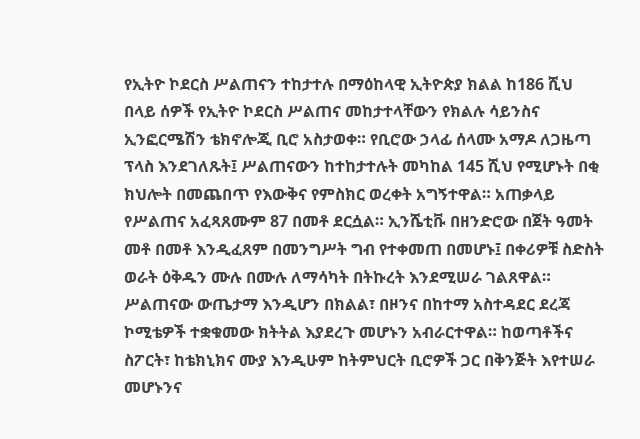የኢትዮ ኮደርስ ሥልጠናን ተከታተሉ በማዕከላዊ ኢትዮጵያ ክልል ከ186 ሺህ በላይ ሰዎች የኢትዮ ኮደርስ ሥልጠና መከታተላቸውን የክልሉ ሳይንስና ኢንፎርሜሽን ቴክኖሎጂ ቢሮ አስታወቀ። የቢሮው ኃላፊ ሰላሙ አማዶ ለጋዜጣ ፕላስ እንደገለጹት፤ ሥልጠናውን ከተከታተሉት መካከል 145 ሺህ የሚሆኑት በቂ ክህሎት በመጨበጥ የእውቅና የምስክር ወረቀት አግኝተዋል። አጠቃላይ የሥልጠና አፈጻጸሙም 87 በመቶ ደርሷል። ኢንሼቲቩ በዘንድሮው በጀት ዓመት መቶ በመቶ እንዲፈጸም በመንግሥት ግብ የተቀመጠ በመሆኑ፤ በቀሪዎቹ ስድስት ወራት ዕቅዱን ሙሉ በሙሉ ለማሳካት በትኩረት እንደሚሠራ ገልጸዋል። ሥልጠናው ውጤታማ እንዲሆን በክልል፣ በዞንና በከተማ አስተዳደር ደረጃ ኮሚቴዎች ተቋቁመው ክትትል እያደረጉ መሆኑን አብራርተዋል። ከወጣቶችና ስፖርት፣ ከቴክኒክና ሙያ እንዲሁም ከትምህርት ቢሮዎች ጋር በቅንጅት እየተሠራ መሆኑንና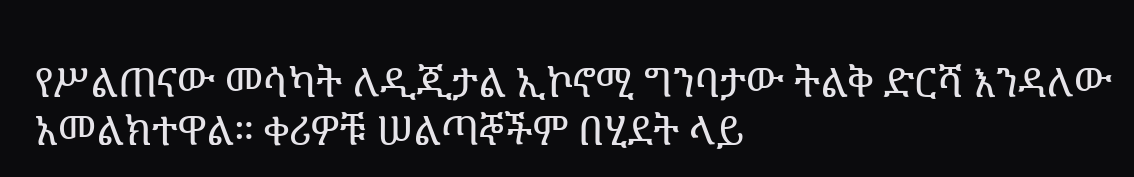የሥልጠናው መሳካት ለዲጂታል ኢኮኖሚ ግንባታው ትልቅ ድርሻ እንዳለው አመልክተዋል። ቀሪዎቹ ሠልጣኞችም በሂደት ላይ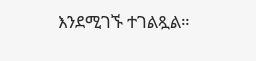እንደሚገኙ ተገልጿል።